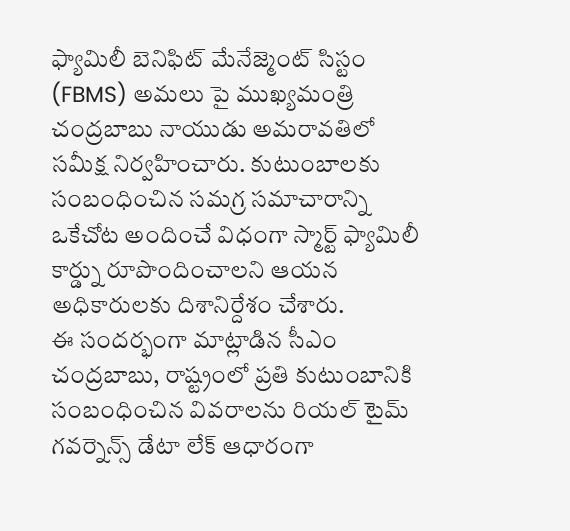ఫ్యామిలీ బెనిఫిట్ మేనేజ్మెంట్ సిస్టం (FBMS) అమలు పై ముఖ్యమంత్రి చంద్రబాబు నాయుడు అమరావతిలో సమీక్ష నిర్వహించారు. కుటుంబాలకు సంబంధించిన సమగ్ర సమాచారాన్ని ఒకేచోట అందించే విధంగా స్మార్ట్ ఫ్యామిలీ కార్డ్ను రూపొందించాలని ఆయన అధికారులకు దిశానిర్దేశం చేశారు.
ఈ సందర్భంగా మాట్లాడిన సీఎం చంద్రబాబు, రాష్ట్రంలో ప్రతి కుటుంబానికి సంబంధించిన వివరాలను రియల్ టైమ్ గవర్నెన్స్ డేటా లేక్ ఆధారంగా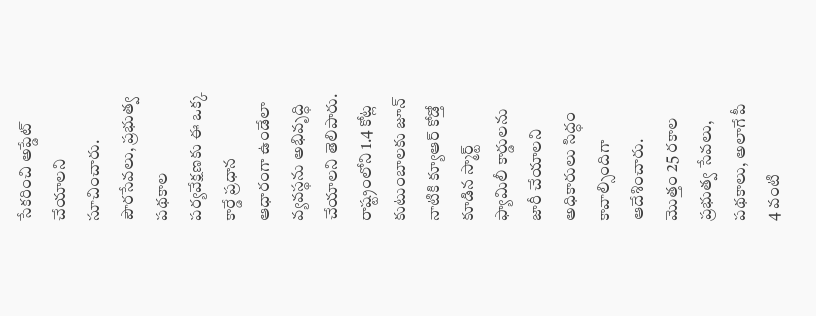సేకరించి అప్డేట్ చేయాలని సూచించారు. పౌరసేవలు, ప్రభుత్వ పథకాల పర్యవేక్షణకు ఈ ఒక్క కార్డే ప్రధాన ఆధారంగా ఉండేలా వ్యవస్థను అభివృద్ధి చేయాలని తెలిపారు.
రాష్ట్రంలోని 1.4 కోట్ల కుటుంబాలకు జూన్ నాటికి క్యూఆర్ కోడ్తో కూడిన స్మార్ట్ ఫ్యామిలీ కార్డులను జారీ చేయాలని అధికారులు సిద్ధం కావాల్సిందిగా ఆదేశించారు. మొత్తం 25 రకాల ప్రభుత్వ సేవలు, పథకాలు, అలాగే పీ 4 వంటి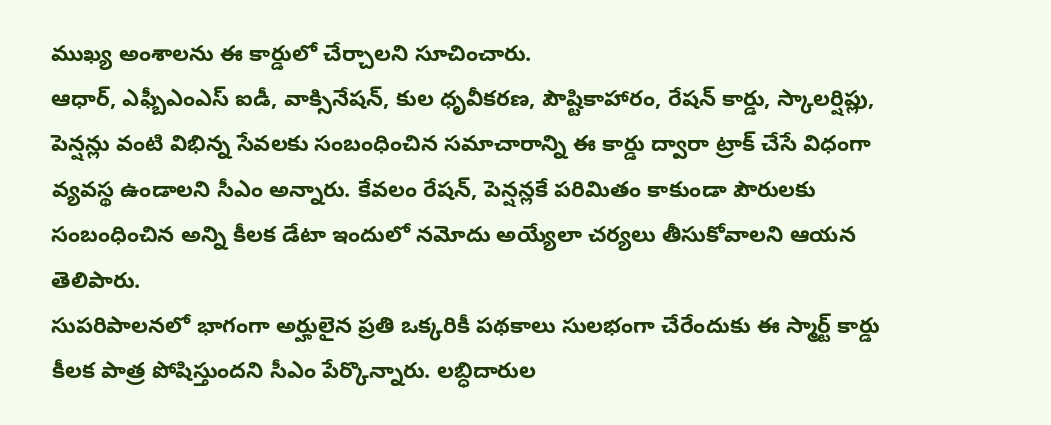ముఖ్య అంశాలను ఈ కార్డులో చేర్చాలని సూచించారు.
ఆధార్, ఎఫ్బీఎంఎస్ ఐడీ, వాక్సినేషన్, కుల ధృవీకరణ, పౌష్టికాహారం, రేషన్ కార్డు, స్కాలర్షిప్లు, పెన్షన్లు వంటి విభిన్న సేవలకు సంబంధించిన సమాచారాన్ని ఈ కార్డు ద్వారా ట్రాక్ చేసే విధంగా వ్యవస్థ ఉండాలని సీఎం అన్నారు. కేవలం రేషన్, పెన్షన్లకే పరిమితం కాకుండా పౌరులకు సంబంధించిన అన్ని కీలక డేటా ఇందులో నమోదు అయ్యేలా చర్యలు తీసుకోవాలని ఆయన తెలిపారు.
సుపరిపాలనలో భాగంగా అర్హులైన ప్రతి ఒక్కరికీ పథకాలు సులభంగా చేరేందుకు ఈ స్మార్ట్ కార్డు కీలక పాత్ర పోషిస్తుందని సీఎం పేర్కొన్నారు. లబ్ధిదారుల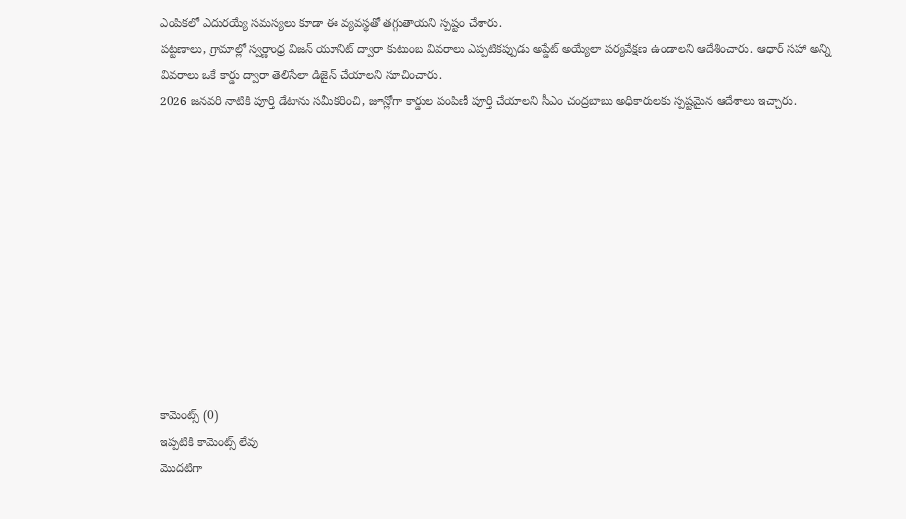ఎంపికలో ఎదురయ్యే సమస్యలు కూడా ఈ వ్యవస్థతో తగ్గుతాయని స్పష్టం చేశారు.
పట్టణాలు, గ్రామాల్లో స్వర్ణాంధ్ర విజన్ యూనిట్ ద్వారా కుటుంబ వివరాలు ఎప్పటికప్పుడు అప్డేట్ అయ్యేలా పర్యవేక్షణ ఉండాలని ఆదేశించారు. ఆధార్ సహా అన్ని వివరాలు ఒకే కార్డు ద్వారా తెలిసేలా డిజైన్ చేయాలని సూచించారు.
2026 జనవరి నాటికి పూర్తి డేటాను సమీకరించి, జూన్లోగా కార్డుల పంపిణీ పూర్తి చేయాలని సీఎం చంద్రబాబు అధికారులకు స్పష్టమైన ఆదేశాలు ఇచ్చారు.











కామెంట్స్ (0)
ఇప్పటికి కామెంట్స్ లేవు
మొదటిగా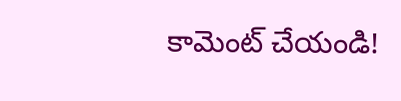కామెంట్ చేయండి!